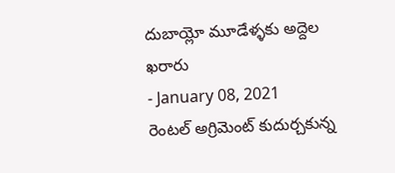దుబాయ్లో మూడేళ్ళకు అద్దెల ఖరారు
- January 08, 2021
రెంటల్ అగ్రిమెంట్ కుదుర్చకున్న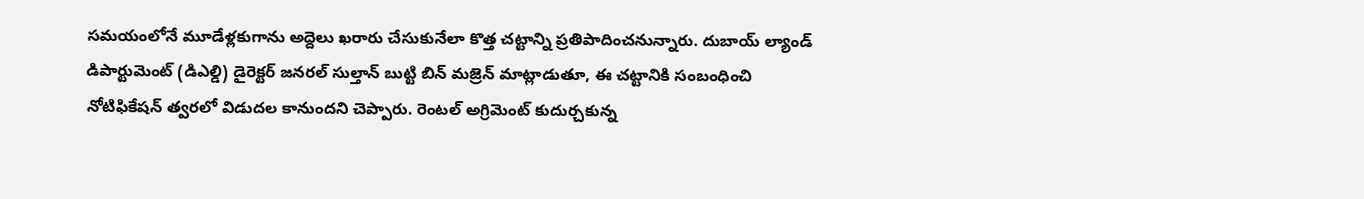సమయంలోనే మూడేళ్లకుగాను అద్దెలు ఖరారు చేసుకునేలా కొత్త చట్టాన్ని ప్రతిపాదించనున్నారు. దుబాయ్ ల్యాండ్ డిపార్టుమెంట్ (డిఎల్డి) డైరెక్టర్ జనరల్ సుల్తాన్ బుట్టి బిన్ మజ్రెన్ మాట్లాడుతూ, ఈ చట్టానికి సంబంధించి నోటిఫికేషన్ త్వరలో విడుదల కానుందని చెప్పారు. రెంటల్ అగ్రిమెంట్ కుదుర్చకున్న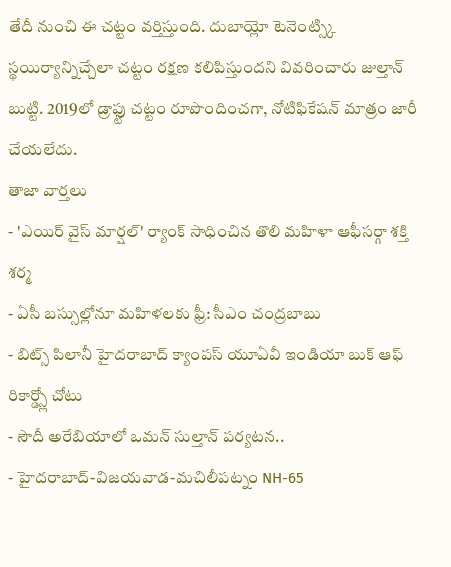తేదీ నుంచి ఈ చట్టం వర్తిస్తుంది. దుబాయ్లో టెనెంట్స్కి స్థయిర్యాన్నిచ్చేలా చట్టం రక్షణ కలిపిస్తుందని వివరించారు జుల్తాన్ బుట్టి. 2019లో డ్రాఫ్టు చట్టం రూపొందించగా, నోటిఫికేషన్ మాత్రం జారీ చేయలేదు.
తాజా వార్తలు
- 'ఎయిర్ వైస్ మార్షల్' ర్యాంక్ సాధించిన తొలి మహిళా ఆఫీసర్గా శక్తి శర్మ
- ఏసీ బస్సుల్లోనూ మహిళలకు ఫ్రీ: సీఎం చంద్రబాబు
- బిట్స్ పిలానీ హైదరాబాద్ క్యాంపస్ యూఏవీ ఇండియా బుక్ ఆఫ్ రికార్డ్స్లో చోటు
- సౌదీ అరేబియాలో ఒమన్ సుల్తాన్ పర్యటన..
- హైదరాబాద్-విజయవాడ-మచిలీపట్నం NH-65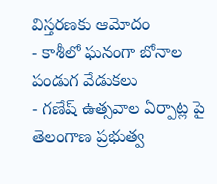విస్తరణకు ఆమోదం
- కాశీలో ఘనంగా బోనాల పండుగ వేడుకలు
- గణేష్ ఉత్సవాల ఏర్పాట్ల పై తెలంగాణ ప్రభుత్వ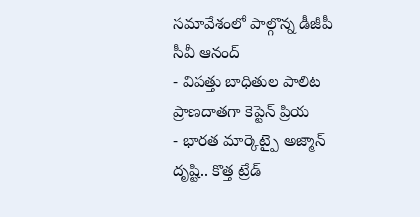సమావేశంలో పాల్గొన్న డీజీపీ సీవీ ఆనంద్
- విపత్తు బాధితుల పాలిట ప్రాణదాతగా కెప్టెన్ ప్రియ
- భారత మార్కెట్పై అజ్మాన్ దృష్టి.. కొత్త ట్రేడ్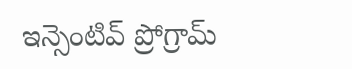ఇన్సెంటివ్ ప్రోగ్రామ్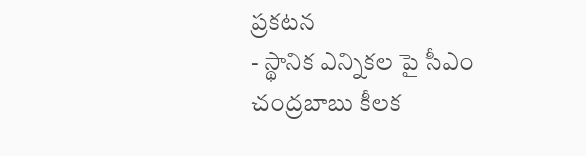ప్రకటన
- స్థానిక ఎన్నికల పై సీఎం చంద్రబాబు కీలక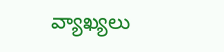వ్యాఖ్యలు